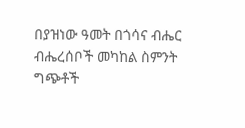በያዝነው ዓመት በጎሳና ብሔር ብሔረሰቦች መካከል ስምንት ግጭቶች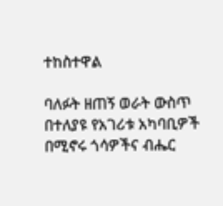ተከስተዋል

ባለፉት ዘጠኝ ወራት ውስጥ በተለያዩ የአገሪቱ አካባቢዎች በሚኖሩ ጎሳዎችና ብሔር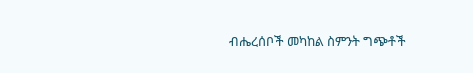ብሔረሰቦች መካከል ስምንት ግጭቶች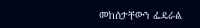መከሰታቸውን ፌዴራል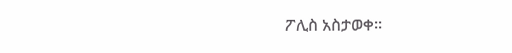ፖሊስ አስታወቀ፡፡